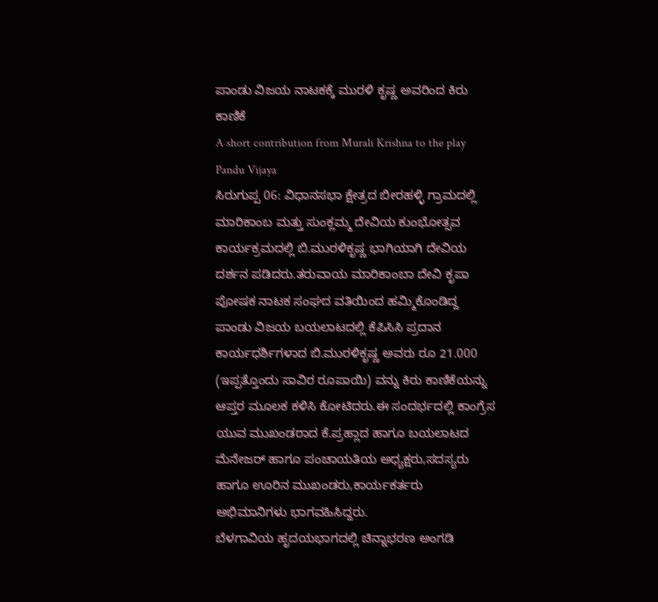ಪಾಂಡು ವಿಜಯ ನಾಟಕಕ್ಕೆ ಮುರಳಿ ಕೃಷ್ಣ ಅವರಿಂದ ಕಿರು ಕಾಣಿಕೆ
A short contribution from Murali Krishna to the play Pandu Vijaya
ಸಿರುಗುಪ್ಪ 06: ವಿಧಾನಸಭಾ ಕ್ಷೇತ್ರದ ಬೀರಹಳ್ಳಿ ಗ್ರಾಮದಲ್ಲಿ ಮಾರಿಕಾಂಬ ಮತ್ತು ಸುಂಕ್ಲಮ್ಮ ದೇವಿಯ ಕುಂಭೋತ್ಸವ ಕಾರ್ಯಕ್ರಮದಲ್ಲಿ ಬಿ.ಮುರಳಿಕೃಷ್ಣ ಭಾಗಿಯಾಗಿ ದೇವಿಯ ದರ್ಶನ ಪಡಿದರು.ತರುವಾಯ ಮಾರಿಕಾಂಬಾ ದೇವಿ ಕೃಪಾ ಪೋಷಕ ನಾಟಕ ಸಂಘದ ವತಿಯಿಂದ ಹಮ್ಮಿಕೊಂಡಿದ್ದ ಪಾಂಡು ವಿಜಯ ಬಯಲಾಟದಲ್ಲಿ ಕೆಪಿಸಿಸಿ ಪ್ರದಾನ ಕಾರ್ಯಧರ್ಶಿಗಳಾದ ಬಿ.ಮುರಳಿಕೃಷ್ಣ ಅವರು ರೂ 21.000 (ಇಪ್ಪತ್ತೊಂದು ಸಾವಿರ ರೂಪಾಯಿ) ವನ್ನು ಕಿರು ಕಾಣಿಕೆಯನ್ನು ಆಪ್ತರ ಮೂಲಕ ಕಳಿಸಿ ಕೋಟಿದರು.ಈ ಸಂದರ್ಭದಲ್ಲಿ ಕಾಂಗ್ರೆಸ ಯುವ ಮುಖಂಡರಾದ ಕೆ.ಪ್ರಹ್ಲಾದ ಹಾಗೂ ಬಯಲಾಟದ ಮೆನೇಜರ್ ಹಾಗೂ ಪಂಚಾಯತಿಯ ಅಧ್ಯಕ್ಷರು,ಸದಸ್ಯರು ಹಾಗೂ ಊರಿನ ಮುಖಂಡರು,ಕಾರ್ಯಕರ್ತರು ಅಭಿಮಾನಿಗಳು ಭಾಗವಹಿಸಿದ್ದರು.
ಬೆಳಗಾವಿಯ ಹೃದಯಭಾಗದಲ್ಲಿ ಚಿನ್ನಾಭರಣ ಅಂಗಡಿ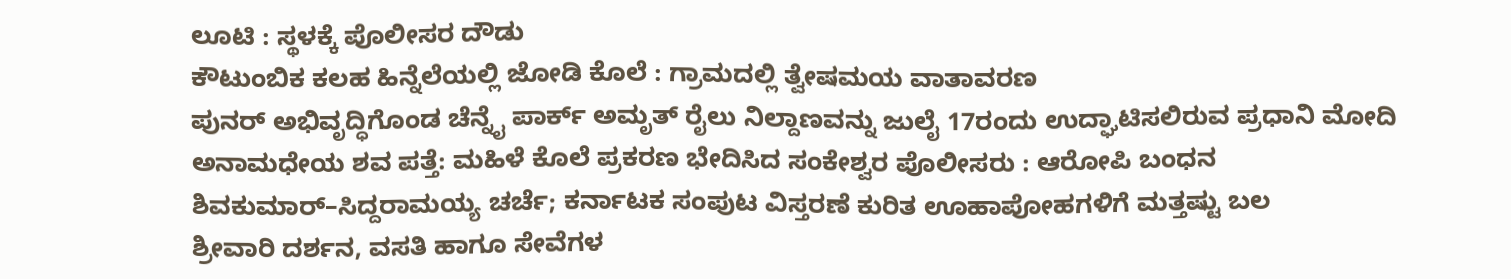ಲೂಟಿ : ಸ್ಥಳಕ್ಕೆ ಪೊಲೀಸರ ದೌಡು
ಕೌಟುಂಬಿಕ ಕಲಹ ಹಿನ್ನೆಲೆಯಲ್ಲಿ ಜೋಡಿ ಕೊಲೆ : ಗ್ರಾಮದಲ್ಲಿ ತ್ವೇಷಮಯ ವಾತಾವರಣ
ಪುನರ್ ಅಭಿವೃದ್ಧಿಗೊಂಡ ಚೆನ್ನೈ ಪಾರ್ಕ್ ಅಮೃತ್ ರೈಲು ನಿಲ್ದಾಣವನ್ನು ಜುಲೈ 17ರಂದು ಉದ್ಘಾಟಿಸಲಿರುವ ಪ್ರಧಾನಿ ಮೋದಿ
ಅನಾಮಧೇಯ ಶವ ಪತ್ತೆ: ಮಹಿಳೆ ಕೊಲೆ ಪ್ರಕರಣ ಭೇದಿಸಿದ ಸಂಕೇಶ್ವರ ಪೊಲೀಸರು : ಆರೋಪಿ ಬಂಧನ
ಶಿವಕುಮಾರ್–ಸಿದ್ದರಾಮಯ್ಯ ಚರ್ಚೆ; ಕರ್ನಾಟಕ ಸಂಪುಟ ವಿಸ್ತರಣೆ ಕುರಿತ ಊಹಾಪೋಹಗಳಿಗೆ ಮತ್ತಷ್ಟು ಬಲ
ಶ್ರೀವಾರಿ ದರ್ಶನ, ವಸತಿ ಹಾಗೂ ಸೇವೆಗಳ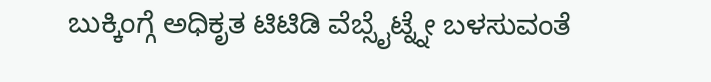ಬುಕ್ಕಿಂಗ್ಗೆ ಅಧಿಕೃತ ಟಿಟಿಡಿ ವೆಬ್ಸೈಟ್ನ್ನೇ ಬಳಸುವಂತೆ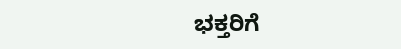ಭಕ್ತರಿಗೆ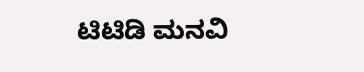ಟಿಟಿಡಿ ಮನವಿ